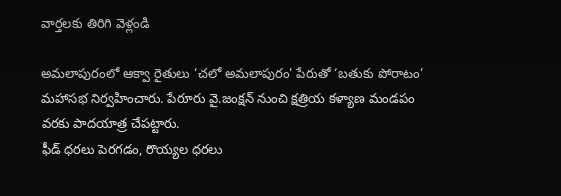వార్తలకు తిరిగి వెళ్లండి

అమలాపురంలో ఆక్వా రైతులు ‘చలో అమలాపురం’ పేరుతో ‘బతుకు పోరాటం’ మహాసభ నిర్వహించారు. పేరూరు వై.జంక్షన్ నుంచి క్షత్రియ కళ్యాణ మండపం వరకు పాదయాత్ర చేపట్టారు.
ఫీడ్ ధరలు పెరగడం, రొయ్యల ధరలు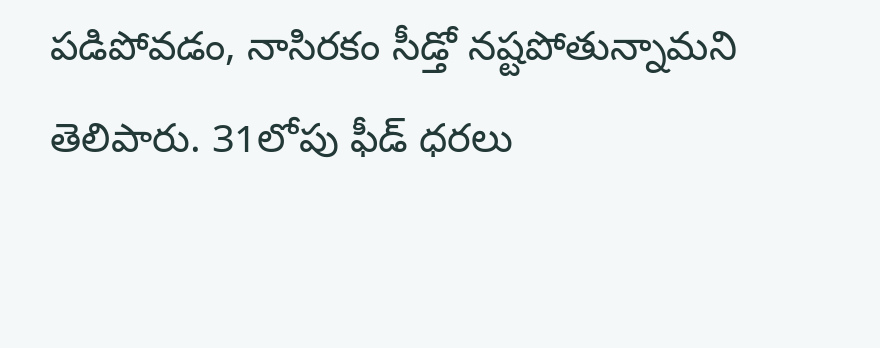పడిపోవడం, నాసిరకం సీడ్తో నష్టపోతున్నామని తెలిపారు. 31లోపు ఫీడ్ ధరలు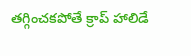తగ్గించకపోతే క్రాప్ హాలిడే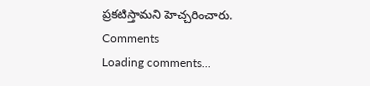ప్రకటిస్తామని హెచ్చరించారు.
Comments
Loading comments...